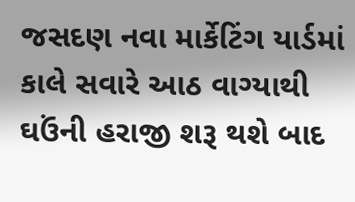જસદણ નવા માર્કેટિંગ યાર્ડમાં કાલે સવારે આઠ વાગ્યાથી ઘઉંની હરાજી શરૂ થશે બાદ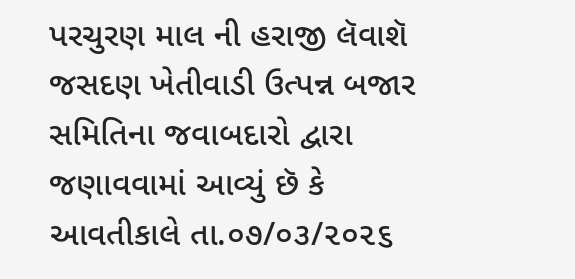પરચુરણ માલ ની હરાજી લૅવાશૅ
જસદણ ખેતીવાડી ઉત્પન્ન બજાર સમિતિના જવાબદારો દ્વારા જણાવવામાં આવ્યું છૅ કે આવતીકાલે તા.૦૭/૦૩/૨૦૨૬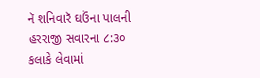નૅ શનિવારૅ ઘઉંના પાલની હરરાજી સવારના ૮:૩૦ કલાકે લેવામાં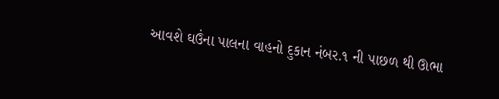આવશે ઘઉંના પાલના વાહનો દુકાન નંબર.૧ ની પાછળ થી ઊભા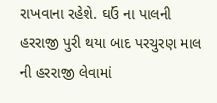રાખવાના રહેશે. ઘઉં ના પાલની હરરાજી પુરી થયા બાદ પરચુરણ માલ ની હરરાજી લેવામાં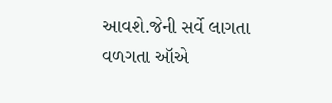આવશે.જેની સર્વે લાગતા વળગતા ઑએ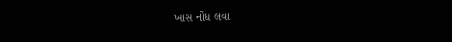ખાસ નોંધ લવા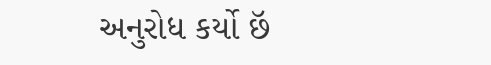અનુરોધ કર્યો છૅ